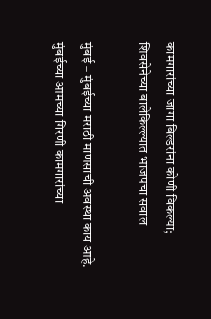कामगारांच्या जागा बिल्डरांना कोणी विकल्या; शिवसेनेच्या बालेकिल्ल्यात भाजपचा सवाल

मुंबई – मुंबईच्या मराठी माणसाची अवस्था काय आहे. मुंबईच्या आमच्या गिरणी कामगारांच्या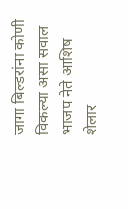जागा बिल्डरांना कोणी विकल्या असा सवाल भाजप नेते आशिष शेलार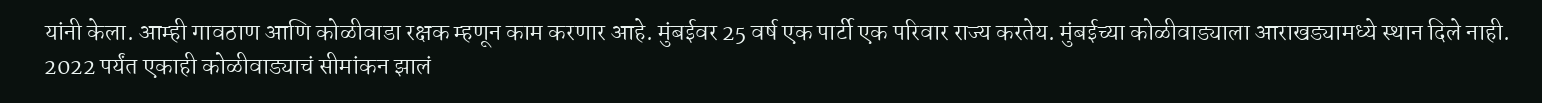यांनी केला. आम्ही गावठाण आणि कोळीवाडा रक्षक म्हणून काम करणार आहे. मुंबईवर 25 वर्ष एक पार्टी एक परिवार राज्य करतेय. मुंबईच्या कोळीवाड्याला आराखड्यामध्ये स्थान दिले नाही. 2022 पर्यंत एकाही कोळीवाड्याचं सीमांकन झालं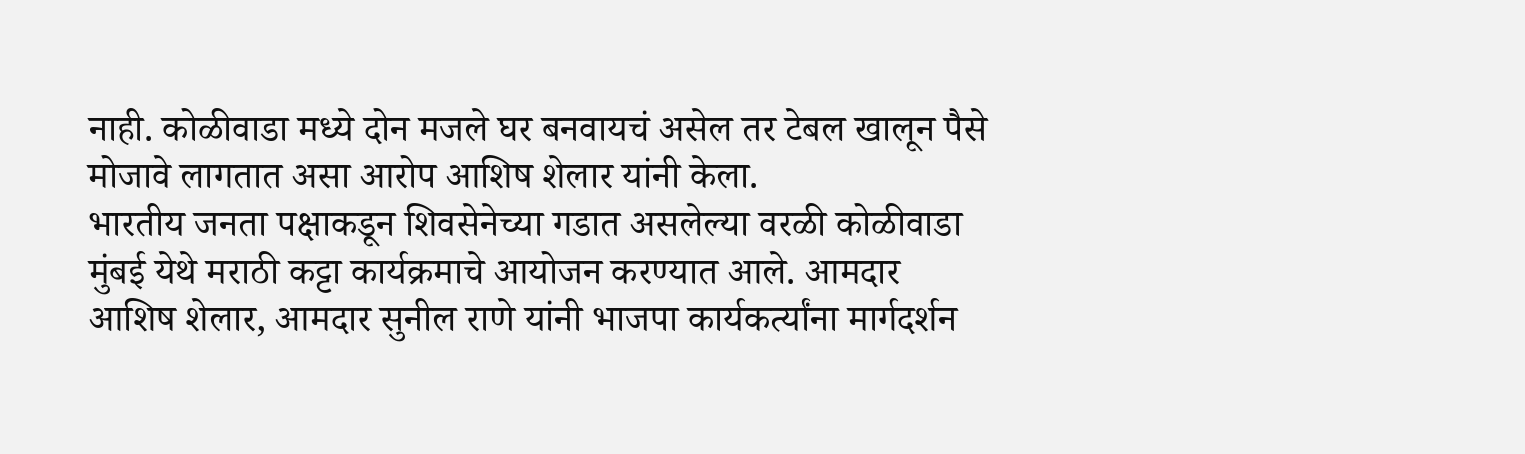नाही. कोळीवाडा मध्ये दोन मजले घर बनवायचं असेल तर टेबल खालून पैसे मोजावे लागतात असा आरोप आशिष शेलार यांनी केला.
भारतीय जनता पक्षाकडून शिवसेनेच्या गडात असलेल्या वरळी कोळीवाडा मुंबई येथे मराठी कट्टा कार्यक्रमाचे आयोजन करण्यात आले. आमदार आशिष शेलार, आमदार सुनील राणे यांनी भाजपा कार्यकर्त्यांना मार्गदर्शन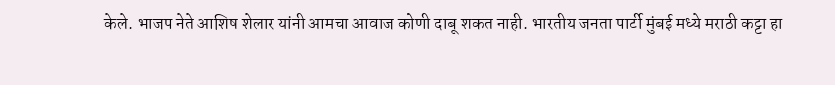केले. भाजप नेते आशिष शेलार यांनी आमचा आवाज कोणी दाबू शकत नाही. भारतीय जनता पार्टी मुंबई मध्ये मराठी कट्टा हा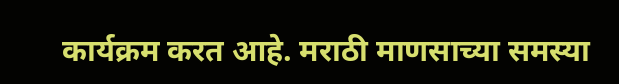कार्यक्रम करत आहे. मराठी माणसाच्या समस्या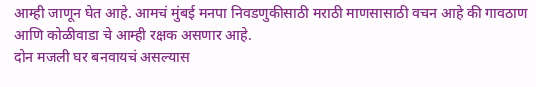आम्ही जाणून घेत आहे. आमचं मुंबई मनपा निवडणुकीसाठी मराठी माणसासाठी वचन आहे की गावठाण आणि कोळीवाडा चे आम्ही रक्षक असणार आहे.
दोन मजली घर बनवायचं असल्यास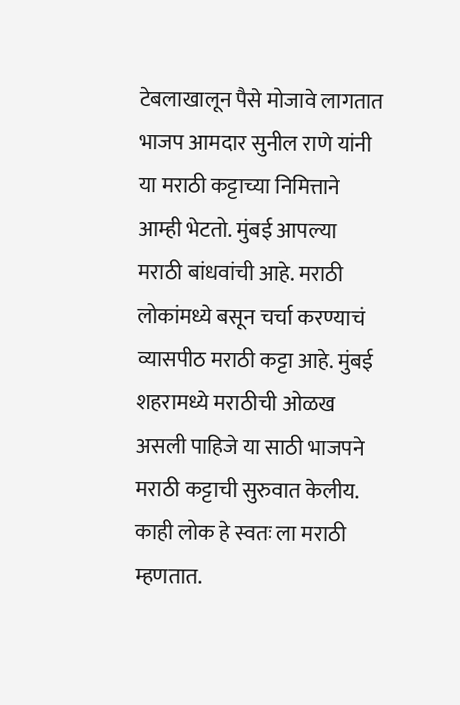टेबलाखालून पैसे मोजावे लागतात
भाजप आमदार सुनील राणे यांनी या मराठी कट्टाच्या निमित्ताने आम्ही भेटतो. मुंबई आपल्या मराठी बांधवांची आहे. मराठी लोकांमध्ये बसून चर्चा करण्याचं व्यासपीठ मराठी कट्टा आहे. मुंबई शहरामध्ये मराठीची ओळख असली पाहिजे या साठी भाजपने मराठी कट्टाची सुरुवात केलीय. काही लोक हे स्वतः ला मराठी म्हणतात.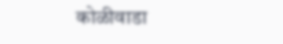कोळीवाडा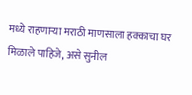मध्ये राहणाऱ्या मराठी माणसाला हक्काचा घर मिळाले पाहिजे, असे सुनील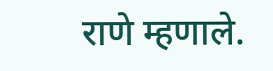राणे म्हणाले.